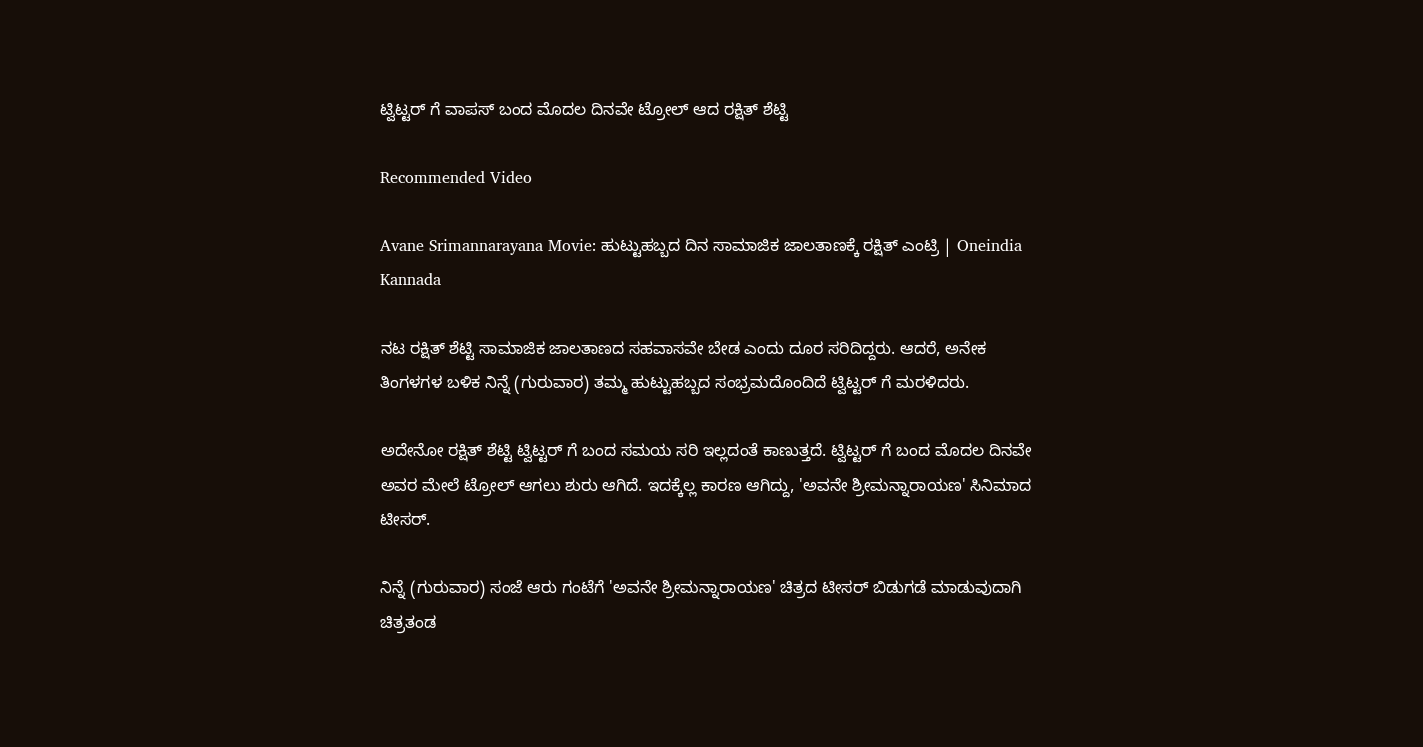ಟ್ವಿಟ್ಟರ್ ಗೆ ವಾಪಸ್ ಬಂದ ಮೊದಲ ದಿನವೇ ಟ್ರೋಲ್ ಆದ ರಕ್ಷಿತ್ ಶೆಟ್ಟಿ

Recommended Video

Avane Srimannarayana Movie: ಹುಟ್ಟುಹಬ್ಬದ ದಿನ ಸಾಮಾಜಿಕ ಜಾಲತಾಣಕ್ಕೆ ರಕ್ಷಿತ್ ಎಂಟ್ರಿ | Oneindia Kannada

ನಟ ರಕ್ಷಿತ್ ಶೆಟ್ಟಿ ಸಾಮಾಜಿಕ ಜಾಲತಾಣದ ಸಹವಾಸವೇ ಬೇಡ ಎಂದು ದೂರ ಸರಿದಿದ್ದರು. ಆದರೆ, ಅನೇಕ ತಿಂಗಳಗಳ ಬಳಿಕ ನಿನ್ನೆ (ಗುರುವಾರ) ತಮ್ಮ ಹುಟ್ಟುಹಬ್ಬದ ಸಂಭ್ರಮದೊಂದಿದೆ ಟ್ವಿಟ್ಟರ್ ಗೆ ಮರಳಿದರು.

ಅದೇನೋ ರಕ್ಷಿತ್ ಶೆಟ್ಟಿ ಟ್ವಿಟ್ಟರ್ ಗೆ ಬಂದ ಸಮಯ ಸರಿ ಇಲ್ಲದಂತೆ ಕಾಣುತ್ತದೆ. ಟ್ವಿಟ್ಟರ್ ಗೆ ಬಂದ ಮೊದಲ ದಿನವೇ ಅವರ ಮೇಲೆ ಟ್ರೋಲ್ ಆಗಲು ಶುರು ಆಗಿದೆ. ಇದಕ್ಕೆಲ್ಲ ಕಾರಣ ಆಗಿದ್ದು, 'ಅವನೇ ಶ್ರೀಮನ್ನಾರಾಯಣ' ಸಿನಿಮಾದ ಟೀಸರ್.

ನಿನ್ನೆ (ಗುರುವಾರ) ಸಂಜೆ ಆರು ಗಂಟೆಗೆ 'ಅವನೇ ಶ್ರೀಮನ್ನಾರಾಯಣ' ಚಿತ್ರದ ಟೀಸರ್ ಬಿಡುಗಡೆ ಮಾಡುವುದಾಗಿ ಚಿತ್ರತಂಡ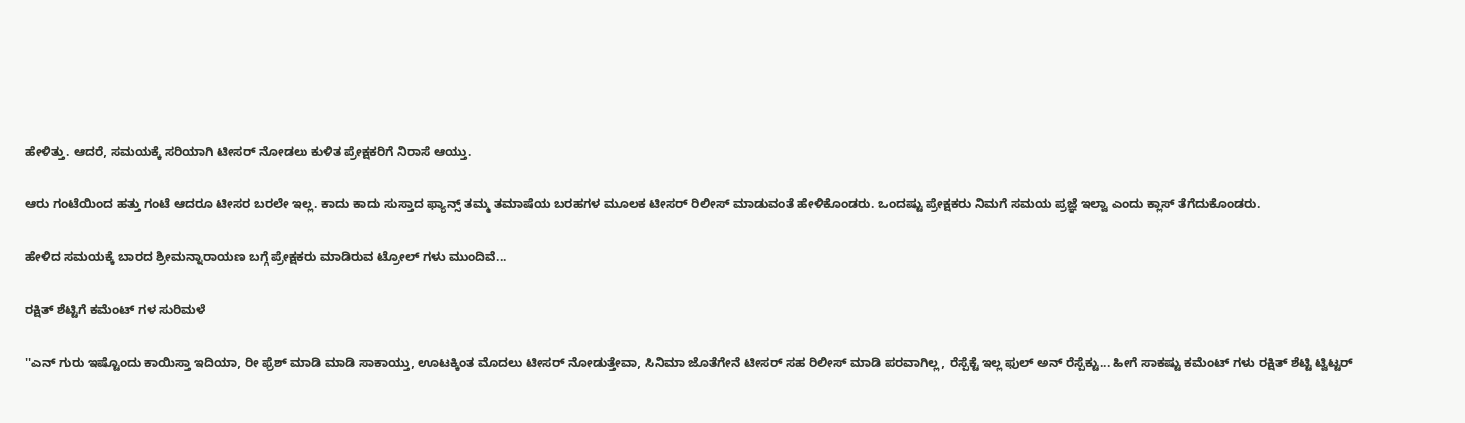ಹೇಳಿತ್ತು. ಆದರೆ, ಸಮಯಕ್ಕೆ ಸರಿಯಾಗಿ ಟೀಸರ್ ನೋಡಲು ಕುಳಿತ ಪ್ರೇಕ್ಷಕರಿಗೆ ನಿರಾಸೆ ಆಯ್ತು.

ಆರು ಗಂಟೆಯಿಂದ ಹತ್ತು ಗಂಟೆ ಆದರೂ ಟೀಸರ ಬರಲೇ ಇಲ್ಲ. ಕಾದು ಕಾದು ಸುಸ್ತಾದ ಫ್ಯಾನ್ಸ್ ತಮ್ಮ ತಮಾಷೆಯ ಬರಹಗಳ ಮೂಲಕ ಟೀಸರ್ ರಿಲೀಸ್ ಮಾಡುವಂತೆ ಹೇಳಿಕೊಂಡರು. ಒಂದಷ್ಟು ಪ್ರೇಕ್ಷಕರು ನಿಮಗೆ ಸಮಯ ಪ್ರಜ್ಞೆ ಇಲ್ವಾ ಎಂದು ಕ್ಲಾಸ್ ತೆಗೆದುಕೊಂಡರು.

ಹೇಳಿದ ಸಮಯಕ್ಕೆ ಬಾರದ ಶ್ರೀಮನ್ನಾರಾಯಣ ಬಗ್ಗೆ ಪ್ರೇಕ್ಷಕರು ಮಾಡಿರುವ ಟ್ರೋಲ್ ಗಳು ಮುಂದಿವೆ...

ರಕ್ಷಿತ್ ಶೆಟ್ಟಿಗೆ ಕಮೆಂಟ್ ಗಳ ಸುರಿಮಳೆ

''ಎನ್ ಗುರು ಇಷ್ಟೊಂದು ಕಾಯಿಸ್ತಾ ಇದಿಯಾ, ರೀ ಫ್ರೆಶ್ ಮಾಡಿ ಮಾಡಿ ಸಾಕಾಯ್ತು, ಊಟಕ್ಕಿಂತ ಮೊದಲು ಟೀಸರ್ ನೋಡುತ್ತೇವಾ, ಸಿನಿಮಾ ಜೊತೆಗೇನೆ ಟೀಸರ್ ಸಹ ರಿಲೀಸ್ ಮಾಡಿ ಪರವಾಗಿಲ್ಲ, ರೆಸ್ಪೆಕ್ಟೆ ಇಲ್ಲ ಫುಲ್ ಅನ್ ರೆಸ್ಪೆಕ್ಟು... ಹೀಗೆ ಸಾಕಷ್ಟು ಕಮೆಂಟ್ ಗಳು ರಕ್ಷಿತ್ ಶೆಟ್ಟಿ ಟ್ವಿಟ್ಟರ್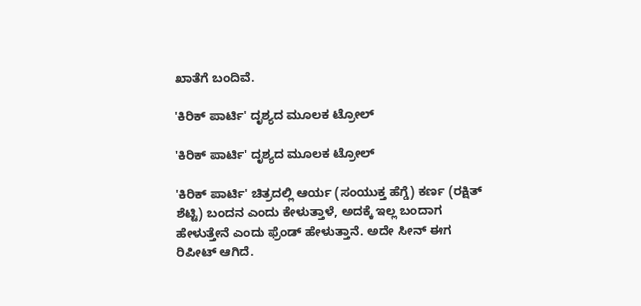ಖಾತೆಗೆ ಬಂದಿವೆ.

'ಕಿರಿಕ್ ಪಾರ್ಟಿ' ದೃಶ್ಯದ ಮೂಲಕ ಟ್ರೋಲ್

'ಕಿರಿಕ್ ಪಾರ್ಟಿ' ದೃಶ್ಯದ ಮೂಲಕ ಟ್ರೋಲ್

'ಕಿರಿಕ್ ಪಾರ್ಟಿ' ಚಿತ್ರದಲ್ಲಿ ಆರ್ಯ (ಸಂಯುಕ್ತ ಹೆಗ್ಡೆ) ಕರ್ಣ (ರಕ್ಷಿತ್ ಶೆಟ್ಟಿ) ಬಂದನ ಎಂದು ಕೇಳುತ್ತಾಳೆ, ಅದಕ್ಕೆ ಇಲ್ಲ ಬಂದಾಗ ಹೇಳುತ್ತೇನೆ ಎಂದು ಫ್ರೆಂಡ್ ಹೇಳುತ್ತಾನೆ. ಅದೇ ಸೀನ್ ಈಗ ರಿಪೀಟ್ ಆಗಿದೆ.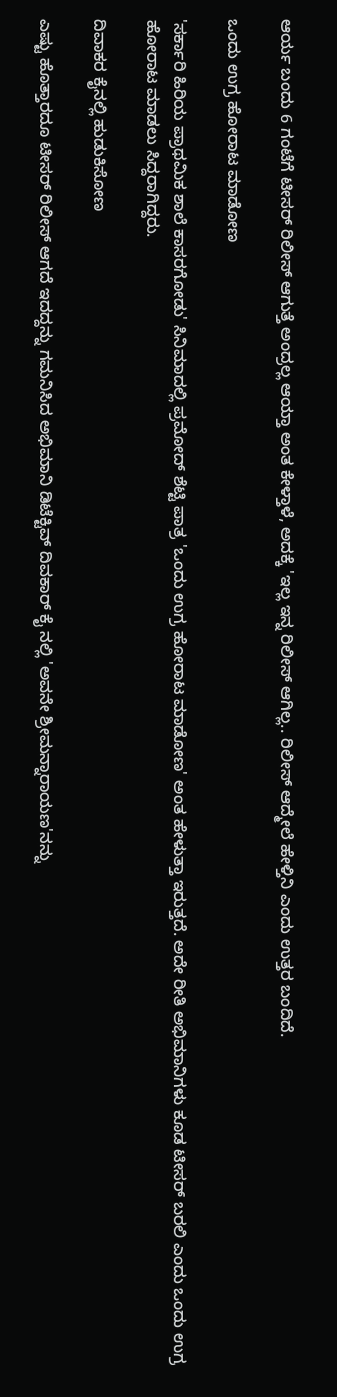ಆರ್ಯ ಬಂದು 6 ಗಂಟೆಗೆ ಟೀಸರ್ ರಿಲೀಸ್ ಆಗುತ್ತೆ ಅಂದ್ರಲ್ಲ ಆಯ್ತಾ ಅಂತ ಕೇಳ್ತಾಳೆ, ಅದಕ್ಕೆ 'ಇಲ್ಲ ಇನ್ನ ರಿಲೀಸ್ ಆಗಿಲ್ಲ.. ರಿಲೀಸ್ ಆದ್ಮೇಲೆ ಹೇಳ್ತಿನಿ ಎಂದು ಉತ್ತರ ಬಂದಿದೆ.

ಒಂದು ಉಗ್ರ ಹೋರಾಟ ಮಾಡೋಣ

'ಸರ್ಕಾರಿ ಹಿರಿಯ ಪ್ರಾಥಮಿಕ ಶಾಲೆ ಕಾಸರಗೋಡು' ಸಿನಿಮಾದಲ್ಲಿ ಪ್ರಮೋದ್ ಶೆಟ್ಟಿ ಪಾತ್ರ 'ಒಂದು ಉಗ್ರ ಹೋರಾಟ ಮಾಡೋಣ' ಅಂತ ಹೇಳುತ್ತಾ ಇರುತ್ತದೆ. ಅದೇ ರೀತಿ ಅಭಿಮಾನಿಗಳು ಕೂಡ ಟೀಸರ್ ಬರಲಿ ಎಂದು ಒಂದು ಉಗ್ರ ಹೋರಾಟ ಮಾಡಲು ಸಿದ್ದರಾಗಿದ್ದರು.

ದಿವಾಕರ ಕೈನಲ್ಲಿ ಹುಡುಕಿಸೋಣ

ಎಷ್ಟು ಹೊತ್ತಾರದೂ ಟೀಸರ್ ರಿಲೀಸ್ ಆಗದೆ ಇದದ್ದನ್ನು ಗಮನಿಸಿದ ಅಭಿಮಾನಿ ಡಿಟೆಕ್ಟಿವ್ ದಿವಕಾರ್ ಕೈ ನಲ್ಲಿ 'ಅವನೇ ಶ್ರೀಮನ್ನಾರಾಯಣ'ನನ್ನು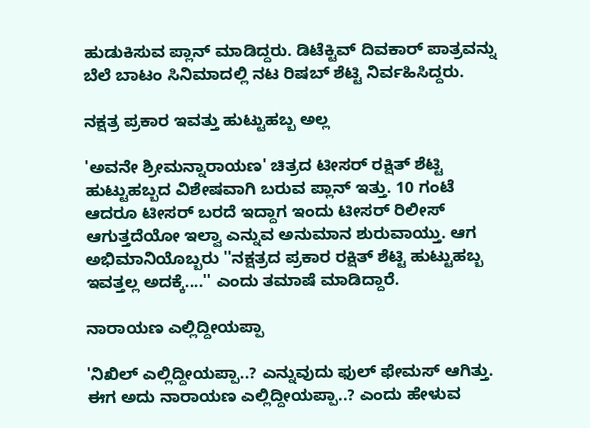ಹುಡುಕಿಸುವ ಪ್ಲಾನ್ ಮಾಡಿದ್ದರು. ಡಿಟೆಕ್ಟಿವ್ ದಿವಕಾರ್ ಪಾತ್ರವನ್ನು ಬೆಲೆ ಬಾಟಂ ಸಿನಿಮಾದಲ್ಲಿ ನಟ ರಿಷಬ್ ಶೆಟ್ಟಿ ನಿರ್ವಹಿಸಿದ್ದರು.

ನಕ್ಷತ್ರ ಪ್ರಕಾರ ಇವತ್ತು ಹುಟ್ಟುಹಬ್ಬ ಅಲ್ಲ

'ಅವನೇ ಶ್ರೀಮನ್ನಾರಾಯಣ' ಚಿತ್ರದ ಟೀಸರ್ ರಕ್ಷಿತ್ ಶೆಟ್ಟಿ ಹುಟ್ಟುಹಬ್ಬದ ವಿಶೇಷವಾಗಿ ಬರುವ ಪ್ಲಾನ್ ಇತ್ತು. 10 ಗಂಟೆ ಆದರೂ ಟೀಸರ್ ಬರದೆ ಇದ್ದಾಗ ಇಂದು ಟೀಸರ್ ರಿಲೀಸ್ ಆಗುತ್ತದೆಯೋ ಇಲ್ವಾ ಎನ್ನುವ ಅನುಮಾನ ಶುರುವಾಯ್ತು. ಆಗ ಅಭಿಮಾನಿಯೊಬ್ಬರು ''ನಕ್ಷತ್ರದ ಪ್ರಕಾರ ರಕ್ಷಿತ್ ಶೆಟ್ಟಿ ಹುಟ್ಟುಹಬ್ಬ ಇವತ್ತಲ್ಲ ಅದಕ್ಕೆ....'' ಎಂದು ತಮಾಷೆ ಮಾಡಿದ್ದಾರೆ.

ನಾರಾಯಣ ಎಲ್ಲಿದ್ದೀಯಪ್ಪಾ

'ನಿಖಿಲ್ ಎಲ್ಲಿದ್ದೀಯಪ್ಪಾ..? ಎನ್ನುವುದು ಫುಲ್ ಫೇಮಸ್ ಆಗಿತ್ತು. ಈಗ ಅದು ನಾರಾಯಣ ಎಲ್ಲಿದ್ದೀಯಪ್ಪಾ..? ಎಂದು ಹೇಳುವ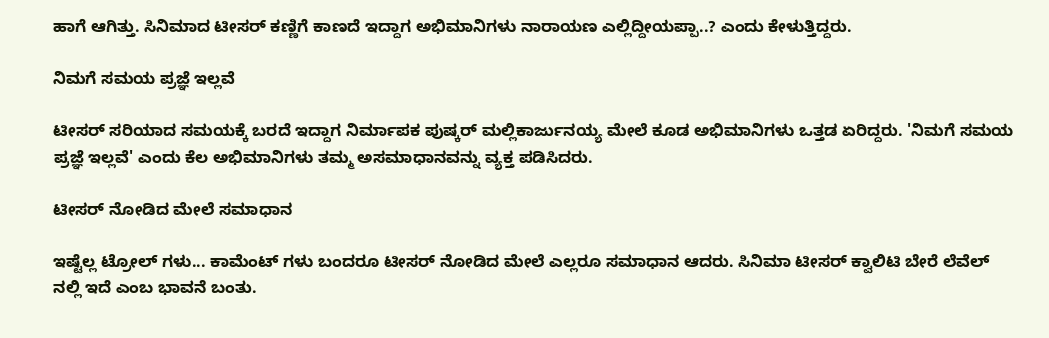ಹಾಗೆ ಆಗಿತ್ತು. ಸಿನಿಮಾದ ಟೀಸರ್ ಕಣ್ಣಿಗೆ ಕಾಣದೆ ಇದ್ದಾಗ ಅಭಿಮಾನಿಗಳು ನಾರಾಯಣ ಎಲ್ಲಿದ್ದೀಯಪ್ಪಾ..? ಎಂದು ಕೇಳುತ್ತಿದ್ದರು.

ನಿಮಗೆ ಸಮಯ ಪ್ರಜ್ಞೆ ಇಲ್ಲವೆ

ಟೀಸರ್ ಸರಿಯಾದ ಸಮಯಕ್ಕೆ ಬರದೆ ಇದ್ದಾಗ ನಿರ್ಮಾಪಕ ಪುಷ್ಕರ್ ಮಲ್ಲಿಕಾರ್ಜುನಯ್ಯ ಮೇಲೆ ಕೂಡ ಅಭಿಮಾನಿಗಳು ಒತ್ತಡ ಏರಿದ್ದರು. 'ನಿಮಗೆ ಸಮಯ ಪ್ರಜ್ಞೆ ಇಲ್ಲವೆ' ಎಂದು ಕೆಲ ಅಭಿಮಾನಿಗಳು ತಮ್ಮ ಅಸಮಾಧಾನವನ್ನು ವ್ಯಕ್ತ ಪಡಿಸಿದರು.

ಟೀಸರ್ ನೋಡಿದ ಮೇಲೆ ಸಮಾಧಾನ

ಇಷ್ಟೆಲ್ಲ ಟ್ರೋಲ್ ಗಳು... ಕಾಮೆಂಟ್ ಗಳು ಬಂದರೂ ಟೀಸರ್ ನೋಡಿದ ಮೇಲೆ ಎಲ್ಲರೂ ಸಮಾಧಾನ ಆದರು. ಸಿನಿಮಾ ಟೀಸರ್ ಕ್ವಾಲಿಟಿ ಬೇರೆ ಲೆವೆಲ್ ನಲ್ಲಿ ಇದೆ ಎಂಬ ಭಾವನೆ ಬಂತು.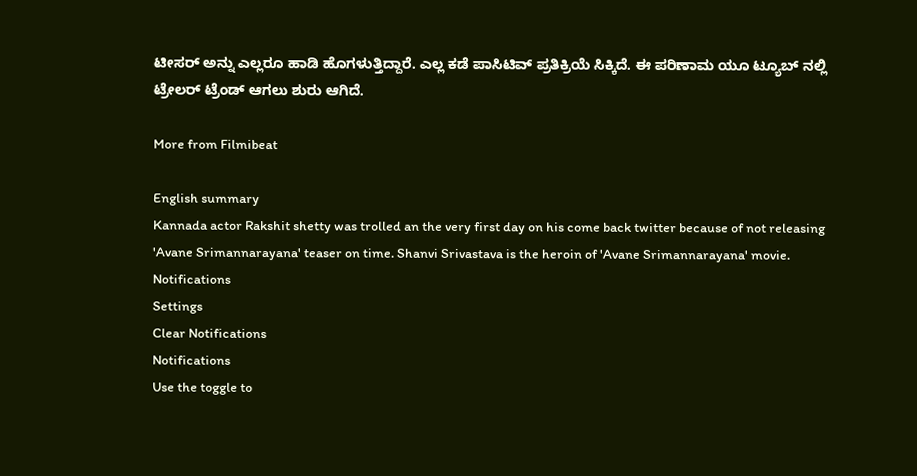ಟೀಸರ್ ಅನ್ನು ಎಲ್ಲರೂ ಹಾಡಿ ಹೊಗಳುತ್ತಿದ್ದಾರೆ. ಎಲ್ಲ ಕಡೆ ಪಾಸಿಟಿವ್ ಪ್ರತಿಕ್ರಿಯೆ ಸಿಕ್ಕಿದೆ. ಈ ಪರಿಣಾಮ ಯೂ ಟ್ಯೂಬ್ ನಲ್ಲಿ ಟ್ರೇಲರ್ ಟ್ರೆಂಡ್ ಆಗಲು ಶುರು ಆಗಿದೆ.

More from Filmibeat

English summary
Kannada actor Rakshit shetty was trolled an the very first day on his come back twitter because of not releasing 'Avane Srimannarayana' teaser on time. Shanvi Srivastava is the heroin of 'Avane Srimannarayana' movie.
Notifications
Settings
Clear Notifications
Notifications
Use the toggle to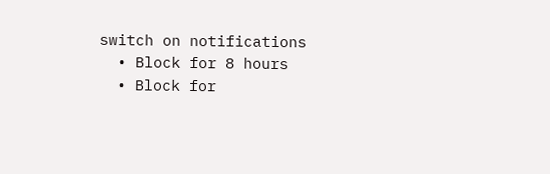switch on notifications
  • Block for 8 hours
  • Block for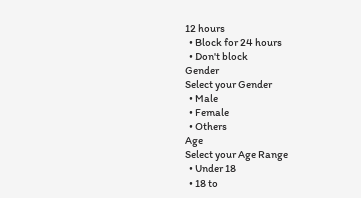12 hours
  • Block for 24 hours
  • Don't block
Gender
Select your Gender
  • Male
  • Female
  • Others
Age
Select your Age Range
  • Under 18
  • 18 to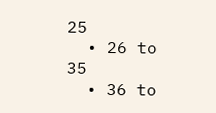25
  • 26 to 35
  • 36 to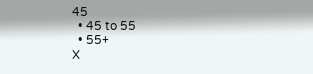45
  • 45 to 55
  • 55+
X